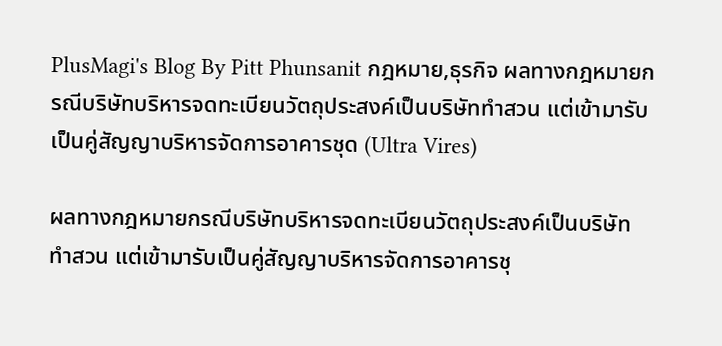PlusMagi's Blog By Pitt Phunsanit กฎหมาย,ธุรกิจ ผลทางกฎหมายกรณีบริษัทบริหารจดทะเบียนวัตถุประสงค์เป็นบริษัททำสวน แต่เข้ามารับเป็นคู่สัญญาบริหารจัดการอาคารชุด (Ultra Vires)

ผลทางกฎหมายกรณีบริษัทบริหารจดทะเบียนวัตถุประสงค์เป็นบริษัททำสวน แต่เข้ามารับเป็นคู่สัญญาบริหารจัดการอาคารชุ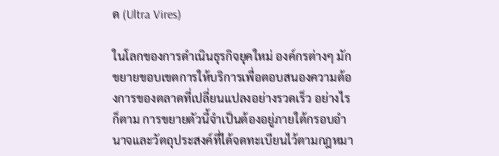ด (Ultra Vires)

ในโลกของการดำเนินธุรกิจยุคใหม่ องค์กรต่างๆ มักขยายขอบเขตการให้บริการเพื่อตอบสนองความต้องการของตลาดที่เปลี่ยนแปลงอย่างรวดเร็ว อย่างไรก็ตาม การขยายตัวนี้จำเป็นต้องอยู่ภายใต้กรอบอำนาจและวัตถุประสงค์ที่ได้จดทะเบียนไว้ตามกฎหมา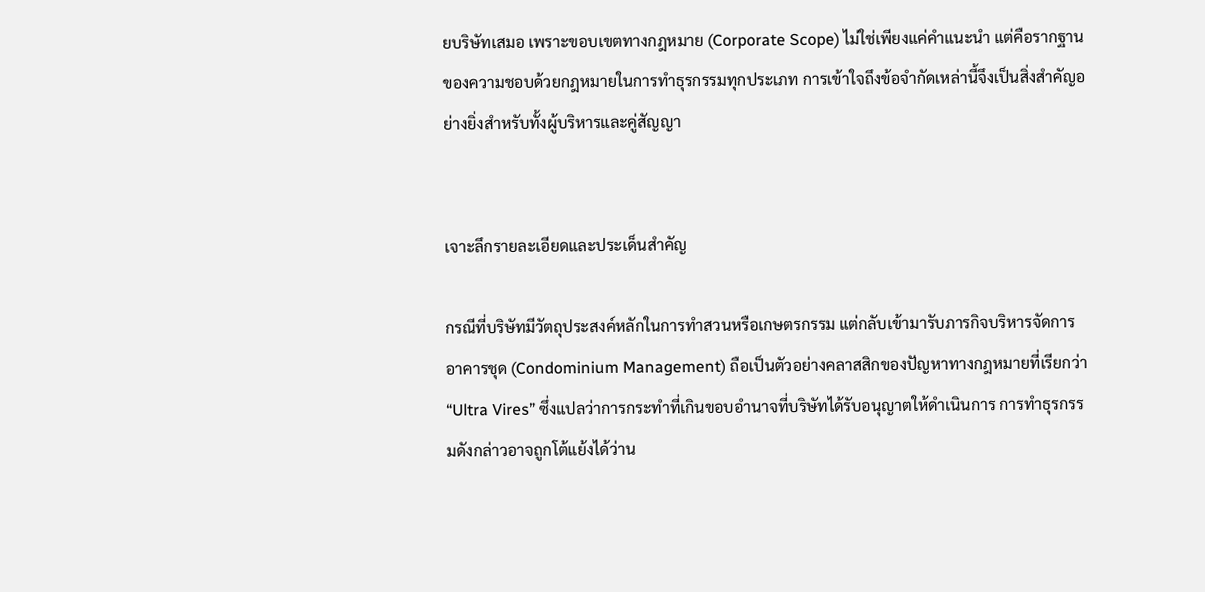ยบริษัทเสมอ เพราะขอบเขตทางกฎหมาย (Corporate Scope) ไม่ใช่เพียงแค่คำแนะนำ แต่คือรากฐานของความชอบด้วยกฎหมายในการทำธุรกรรมทุกประเภท การเข้าใจถึงข้อจำกัดเหล่านี้จึงเป็นสิ่งสำคัญอย่างยิ่งสำหรับทั้งผู้บริหารและคู่สัญญา


เจาะลึกรายละเอียดและประเด็นสำคัญ

กรณีที่บริษัทมีวัตถุประสงค์หลักในการทำสวนหรือเกษตรกรรม แต่กลับเข้ามารับภารกิจบริหารจัดการอาคารชุด (Condominium Management) ถือเป็นตัวอย่างคลาสสิกของปัญหาทางกฎหมายที่เรียกว่า “Ultra Vires” ซึ่งแปลว่าการกระทำที่เกินขอบอำนาจที่บริษัทได้รับอนุญาตให้ดำเนินการ การทำธุรกรรมดังกล่าวอาจถูกโต้แย้งได้ว่าน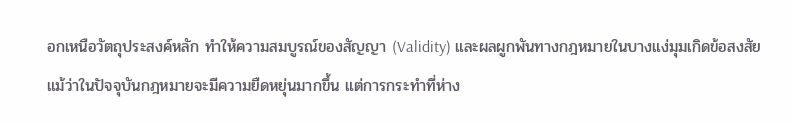อกเหนือวัตถุประสงค์หลัก ทำให้ความสมบูรณ์ของสัญญา (Validity) และผลผูกพันทางกฎหมายในบางแง่มุมเกิดข้อสงสัย แม้ว่าในปัจจุบันกฎหมายจะมีความยืดหยุ่นมากขึ้น แต่การกระทำที่ห่าง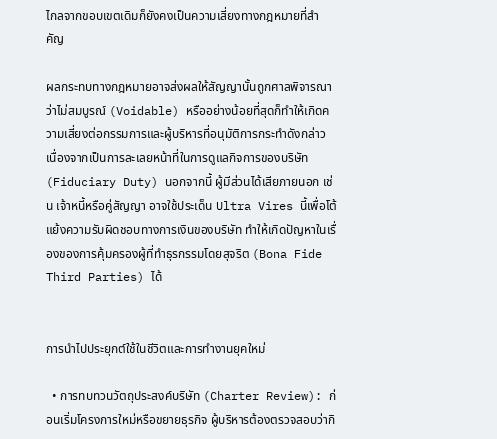ไกลจากขอบเขตเดิมก็ยังคงเป็นความเสี่ยงทางกฎหมายที่สำคัญ

ผลกระทบทางกฎหมายอาจส่งผลให้สัญญานั้นถูกศาลพิจารณาว่าไม่สมบูรณ์ (Voidable) หรืออย่างน้อยที่สุดก็ทำให้เกิดความเสี่ยงต่อกรรมการและผู้บริหารที่อนุมัติการกระทำดังกล่าว เนื่องจากเป็นการละเลยหน้าที่ในการดูแลกิจการของบริษัท (Fiduciary Duty) นอกจากนี้ ผู้มีส่วนได้เสียภายนอก เช่น เจ้าหนี้หรือคู่สัญญา อาจใช้ประเด็น Ultra Vires นี้เพื่อโต้แย้งความรับผิดชอบทางการเงินของบริษัท ทำให้เกิดปัญหาในเรื่องของการคุ้มครองผู้ที่ทำธุรกรรมโดยสุจริต (Bona Fide Third Parties) ได้


การนำไปประยุกต์ใช้ในชีวิตและการทำงานยุคใหม่

  • การทบทวนวัตถุประสงค์บริษัท (Charter Review): ก่อนเริ่มโครงการใหม่หรือขยายธุรกิจ ผู้บริหารต้องตรวจสอบว่ากิ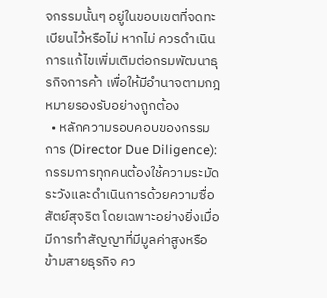จกรรมนั้นๆ อยู่ในขอบเขตที่จดทะเบียนไว้หรือไม่ หากไม่ ควรดำเนินการแก้ไขเพิ่มเติมต่อกรมพัฒนาธุรกิจการค้า เพื่อให้มีอำนาจตามกฎหมายรองรับอย่างถูกต้อง
  • หลักความรอบคอบของกรรมการ (Director Due Diligence): กรรมการทุกคนต้องใช้ความระมัดระวังและดำเนินการด้วยความซื่อสัตย์สุจริต โดยเฉพาะอย่างยิ่งเมื่อมีการทำสัญญาที่มีมูลค่าสูงหรือข้ามสายธุรกิจ คว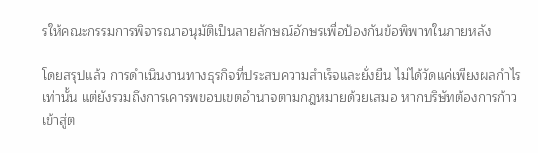รให้คณะกรรมการพิจารณาอนุมัติเป็นลายลักษณ์อักษรเพื่อป้องกันข้อพิพาทในภายหลัง

โดยสรุปแล้ว การดำเนินงานทางธุรกิจที่ประสบความสำเร็จและยั่งยืน ไม่ได้วัดแค่เพียงผลกำไรเท่านั้น แต่ยังรวมถึงการเคารพขอบเขตอำนาจตามกฎหมายด้วยเสมอ หากบริษัทต้องการก้าวเข้าสู่ต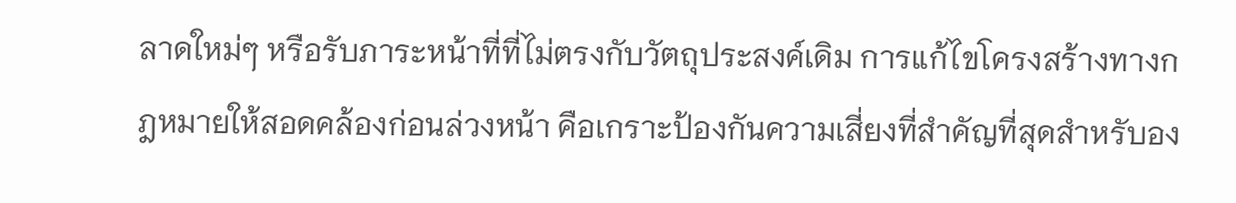ลาดใหม่ๆ หรือรับภาระหน้าที่ที่ไม่ตรงกับวัตถุประสงค์เดิม การแก้ไขโครงสร้างทางกฎหมายให้สอดคล้องก่อนล่วงหน้า คือเกราะป้องกันความเสี่ยงที่สำคัญที่สุดสำหรับอง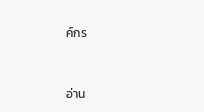ค์กร


อ่าน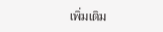เพิ่มเติม